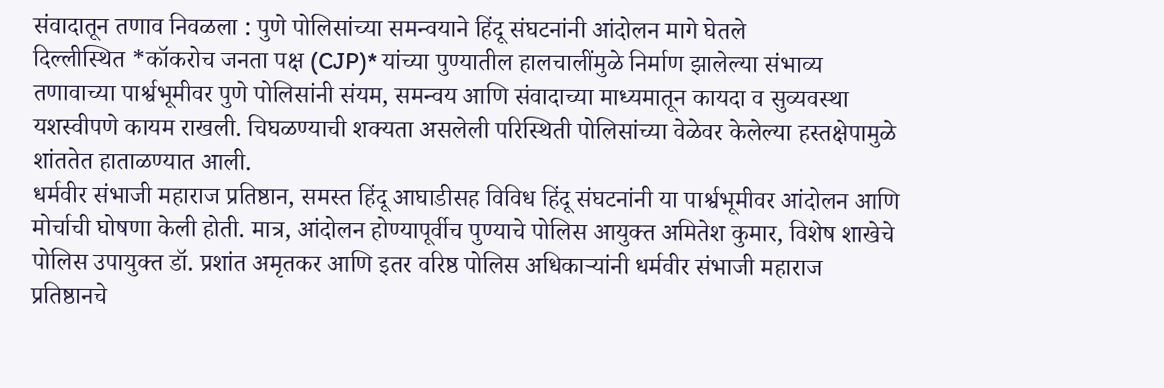संवादातून तणाव निवळला : पुणे पोलिसांच्या समन्वयाने हिंदू संघटनांनी आंदोलन मागे घेतले
दिल्लीस्थित *कॉकरोच जनता पक्ष (CJP)* यांच्या पुण्यातील हालचालींमुळे निर्माण झालेल्या संभाव्य तणावाच्या पार्श्वभूमीवर पुणे पोलिसांनी संयम, समन्वय आणि संवादाच्या माध्यमातून कायदा व सुव्यवस्था यशस्वीपणे कायम राखली. चिघळण्याची शक्यता असलेली परिस्थिती पोलिसांच्या वेळेवर केलेल्या हस्तक्षेपामुळे शांततेत हाताळण्यात आली.
धर्मवीर संभाजी महाराज प्रतिष्ठान, समस्त हिंदू आघाडीसह विविध हिंदू संघटनांनी या पार्श्वभूमीवर आंदोलन आणि मोर्चाची घोषणा केली होती. मात्र, आंदोलन होण्यापूर्वीच पुण्याचे पोलिस आयुक्त अमितेश कुमार, विशेष शाखेचे पोलिस उपायुक्त डॉ. प्रशांत अमृतकर आणि इतर वरिष्ठ पोलिस अधिकाऱ्यांनी धर्मवीर संभाजी महाराज प्रतिष्ठानचे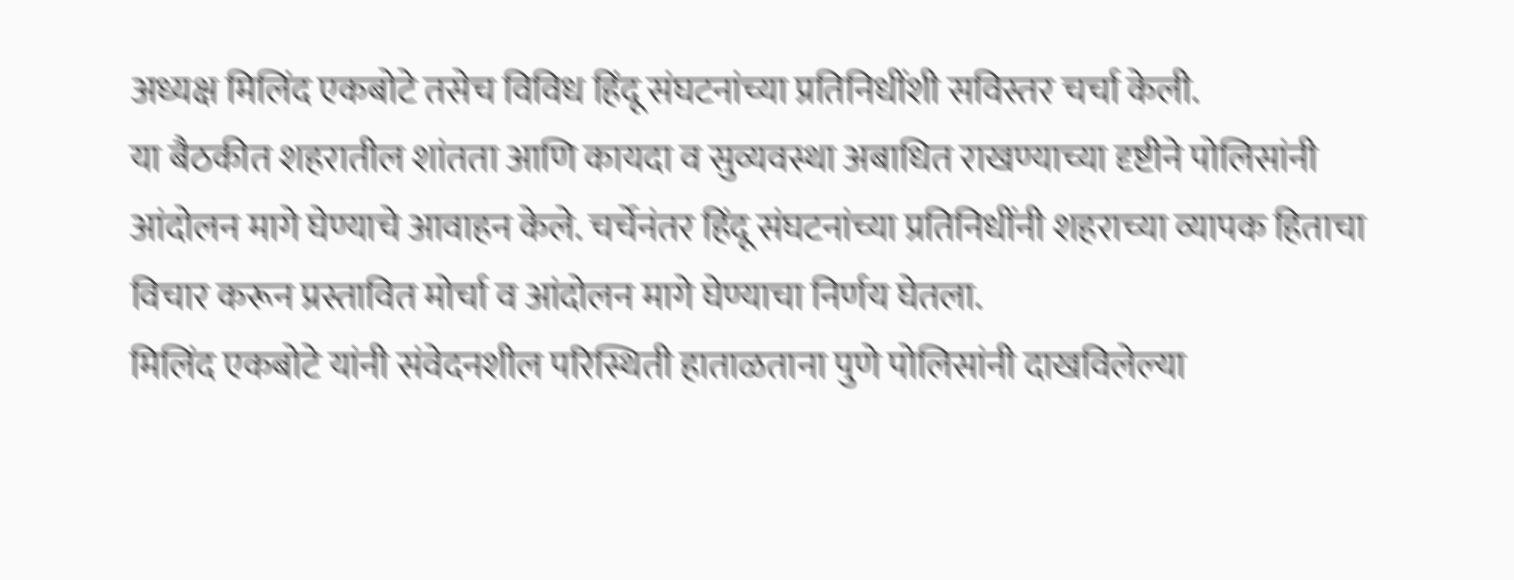अध्यक्ष मिलिंद एकबोटे तसेच विविध हिंदू संघटनांच्या प्रतिनिधींशी सविस्तर चर्चा केली.
या बैठकीत शहरातील शांतता आणि कायदा व सुव्यवस्था अबाधित राखण्याच्या दृष्टीने पोलिसांनी आंदोलन मागे घेण्याचे आवाहन केले. चर्चेनंतर हिंदू संघटनांच्या प्रतिनिधींनी शहराच्या व्यापक हिताचा विचार करून प्रस्तावित मोर्चा व आंदोलन मागे घेण्याचा निर्णय घेतला.
मिलिंद एकबोटे यांनी संवेदनशील परिस्थिती हाताळताना पुणे पोलिसांनी दाखविलेल्या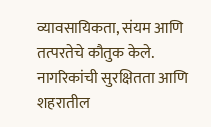व्यावसायिकता, संयम आणि तत्परतेचे कौतुक केले. नागरिकांची सुरक्षितता आणि शहरातील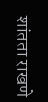शांतता राखणे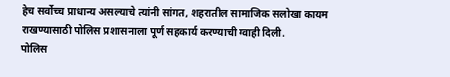हेच सर्वोच्च प्राधान्य असल्याचे त्यांनी सांगत, शहरातील सामाजिक सलोखा कायम राखण्यासाठी पोलिस प्रशासनाला पूर्ण सहकार्य करण्याची ग्वाही दिली.
पोलिस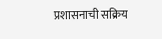प्रशासनाची सक्रिय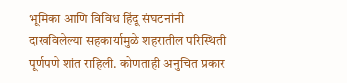भूमिका आणि विविध हिंदू संघटनांनी दाखविलेल्या सहकार्यामुळे शहरातील परिस्थिती पूर्णपणे शांत राहिली. कोणताही अनुचित प्रकार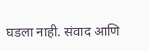घडला नाही. संवाद आणि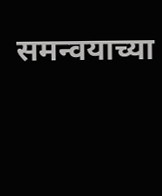समन्वयाच्या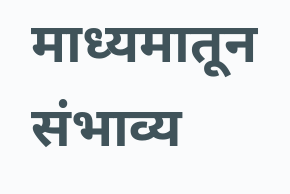माध्यमातून संभाव्य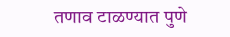तणाव टाळण्यात पुणे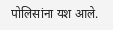पोलिसांना यश आले.